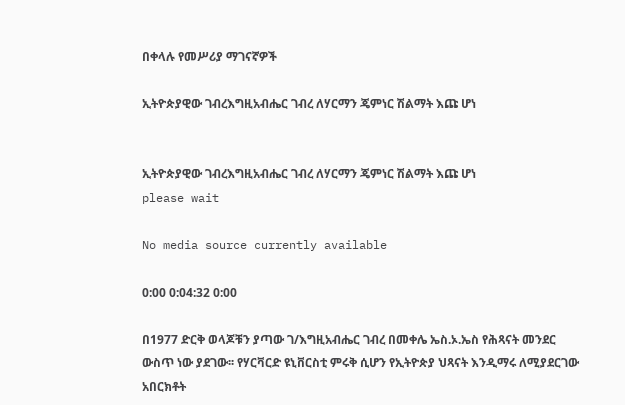በቀላሉ የመሥሪያ ማገናኛዎች

ኢትዮጵያዊው ገብረእግዚአብሔር ገብረ ለሃርማን ጄምነር ሽልማት እጩ ሆነ


ኢትዮጵያዊው ገብረእግዚአብሔር ገብረ ለሃርማን ጄምነር ሽልማት እጩ ሆነ
please wait

No media source currently available

0:00 0:04:32 0:00

በ1977 ድርቅ ወላጆቹን ያጣው ገ/እግዚአብሔር ገብረ በመቀሌ ኤስ.ኦ.ኤስ የሕጻናት መንደር ውስጥ ነው ያደገው፡፡ የሃርቫርድ ዩኒቨርስቲ ምሩቅ ሲሆን የኢትዮጵያ ህጻናት እንዲማሩ ለሚያደርገው አበርክቶት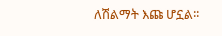ለሽልማት እጩ ሆኗል፡፡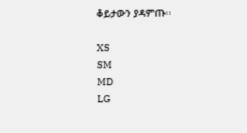ቆይታውን ያዳምጡ፡፡

XS
SM
MD
LG